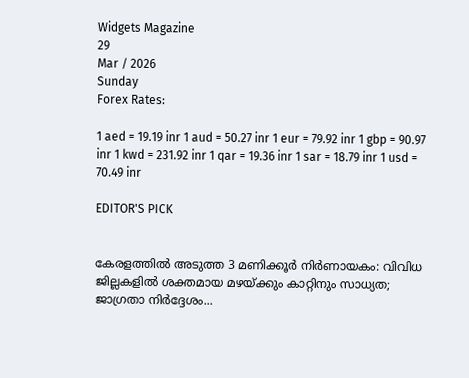Widgets Magazine
29
Mar / 2026
Sunday
Forex Rates:

1 aed = 19.19 inr 1 aud = 50.27 inr 1 eur = 79.92 inr 1 gbp = 90.97 inr 1 kwd = 231.92 inr 1 qar = 19.36 inr 1 sar = 18.79 inr 1 usd = 70.49 inr

EDITOR'S PICK


കേരളത്തിൽ അടുത്ത 3 മണിക്കൂർ നിർണായകം: വിവിധ ജില്ലകളിൽ ശക്തമായ മഴയ്ക്കും കാറ്റിനും സാധ്യത; ജാഗ്രതാ നിർദ്ദേശം...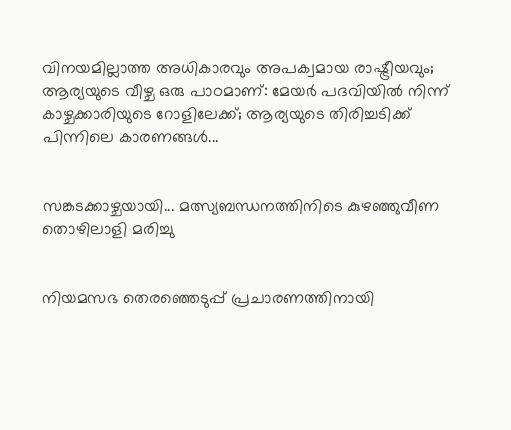വിനയമില്ലാത്ത അധികാരവും അപക്വമായ രാഷ്ട്രീയവും; ആര്യയുടെ വീഴ്ച ഒരു പാഠമാണ്: മേയർ പദവിയിൽ നിന്ന് കാഴ്ചക്കാരിയുടെ റോളിലേക്ക്; ആര്യയുടെ തിരിച്ചടിക്ക് പിന്നിലെ കാരണങ്ങൾ...


സങ്കടക്കാഴ്ചയായി... മത്സ്യബന്ധനത്തിനിടെ കുഴഞ്ഞുവീണ തൊഴിലാളി മരിച്ചു


നിയമസഭ തെരഞ്ഞെടുപ്പ് പ്രചാരണത്തിനായി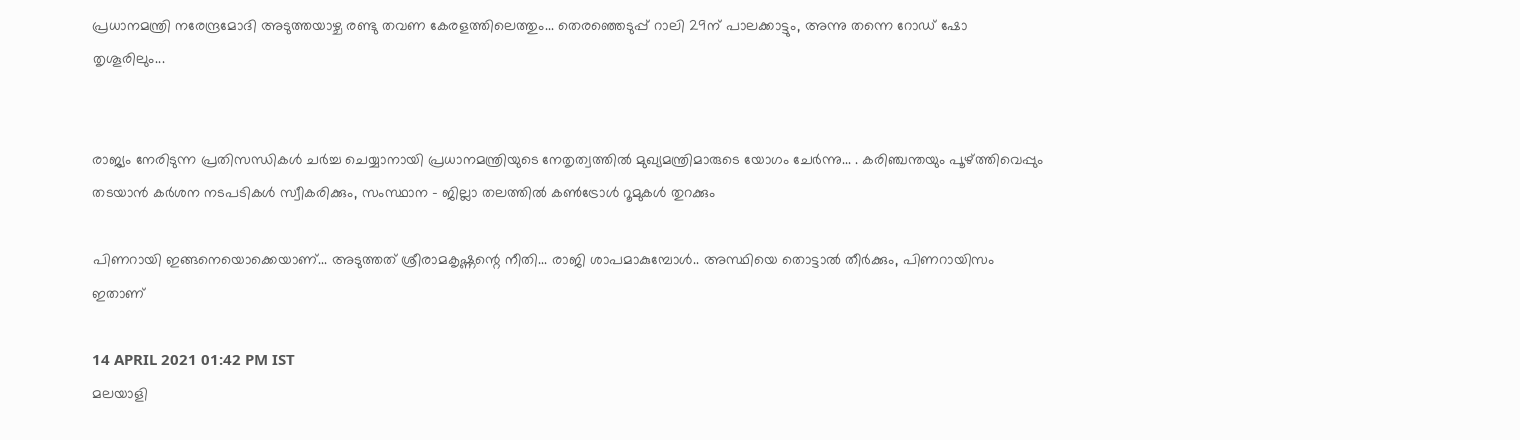പ്രധാനമന്ത്രി നരേന്ദ്രമോദി അടുത്തയാഴ്ച രണ്ടു തവണ കേരളത്തിലെത്തും... തെരഞ്ഞെടുപ്പ് റാലി 29ന് പാലക്കാട്ടും, അന്നു തന്നെ റോഡ് ഷോ തൃശൂരിലും...


രാജ്യം നേരിടുന്ന പ്രതിസന്ധികൾ ചർച്ച ചെയ്യാനായി പ്രധാനമന്ത്രിയുടെ നേതൃത്വത്തിൽ മുഖ്യമന്ത്രിമാരുടെ യോഗം ചേർന്നു... . കരിഞ്ചന്തയും പൂഴ്ത്തിവെപ്പും തടയാൻ കർശന നടപടികൾ സ്വീകരിക്കും, സംസ്ഥാന - ജില്ലാ തലത്തിൽ കൺട്രോൾ റൂമുകൾ തുറക്കും

പിണറായി ഇങ്ങനെയൊക്കെയാണ്... അടുത്തത് ശ്രീരാമകൃഷ്ണന്റെ നീതി... രാജി ശാപമാകുമ്പോൾ.. അസ്ഥിയെ തൊട്ടാൽ തീർക്കും, പിണറായിസം ഇതാണ്

14 APRIL 2021 01:42 PM IST
മലയാളി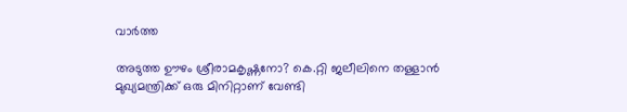വാര്‍ത്ത

അടുത്ത ഊഴം ശ്രീരാമകൃഷ്ണനോ? കെ.റ്റി ജലീലിനെ തള്ളാന്‍ മുഖ്യമന്ത്രിക്ക് ഒരു മിനിറ്റാണ് വേണ്ടി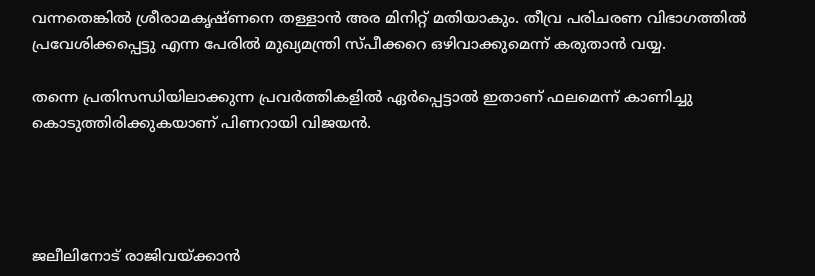വന്നതെങ്കില്‍ ശ്രീരാമകൃഷ്ണനെ തള്ളാന്‍ അര മിനിറ്റ് മതിയാകും. തീവ്ര പരിചരണ വിഭാഗത്തില്‍ പ്രവേശിക്കപ്പെട്ടു എന്ന പേരില്‍ മുഖ്യമന്ത്രി സ്പീക്കറെ ഒഴിവാക്കുമെന്ന് കരുതാന്‍ വയ്യ.

തന്നെ പ്രതിസന്ധിയിലാക്കുന്ന പ്രവര്‍ത്തികളില്‍ ഏര്‍പ്പെട്ടാല്‍ ഇതാണ് ഫലമെന്ന് കാണിച്ചു കൊടുത്തിരിക്കുകയാണ് പിണറായി വിജയന്‍.




ജലീലിനോട് രാജിവയ്ക്കാന്‍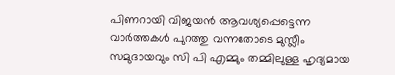പിണറായി വിജയന്‍ ആവശ്യപ്പെട്ടെന്ന വാര്‍ത്തകള്‍ പുറത്തു വന്നതോടെ മുസ്ലീം സമുദായവും സി പി എമ്മും തമ്മിലുള്ള ഹൃദ്യമായ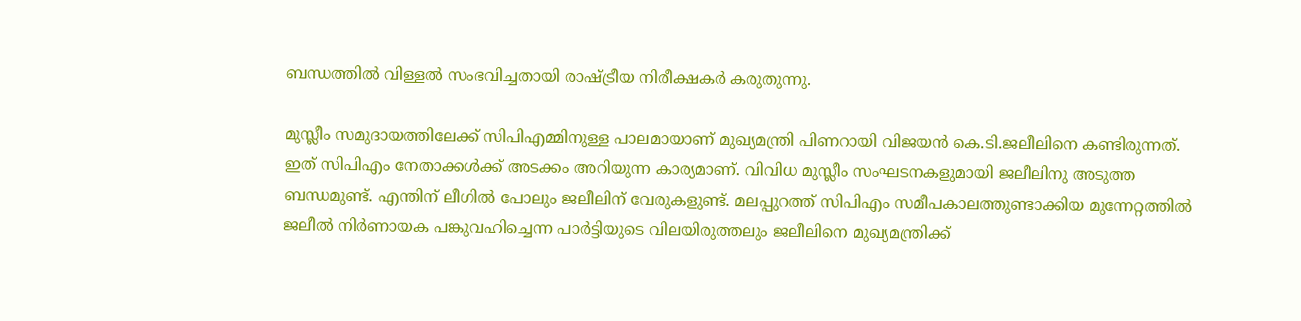ബന്ധത്തില്‍ വിള്ളല്‍ സംഭവിച്ചതായി രാഷ്ട്രീയ നിരീക്ഷകര്‍ കരുതുന്നു.

മുസ്ലീം സമുദായത്തിലേക്ക് സിപിഎമ്മിനുള്ള പാലമായാണ് മുഖ്യമന്ത്രി പിണറായി വിജയന്‍ കെ.ടി.ജലീലിനെ കണ്ടിരുന്നത്. ഇത് സിപിഎം നേതാക്കള്‍ക്ക് അടക്കം അറിയുന്ന കാര്യമാണ്. വിവിധ മുസ്ലീം സംഘടനകളുമായി ജലീലിനു അടുത്ത ബന്ധമുണ്ട്. എന്തിന് ലീഗില്‍ പോലും ജലീലിന് വേരുകളുണ്ട്. മലപ്പുറത്ത് സിപിഎം സമീപകാലത്തുണ്ടാക്കിയ മുന്നേറ്റത്തില്‍ ജലീല്‍ നിര്‍ണായക പങ്കുവഹിച്ചെന്ന പാര്‍ട്ടിയുടെ വിലയിരുത്തലും ജലീലിനെ മുഖ്യമന്ത്രിക്ക്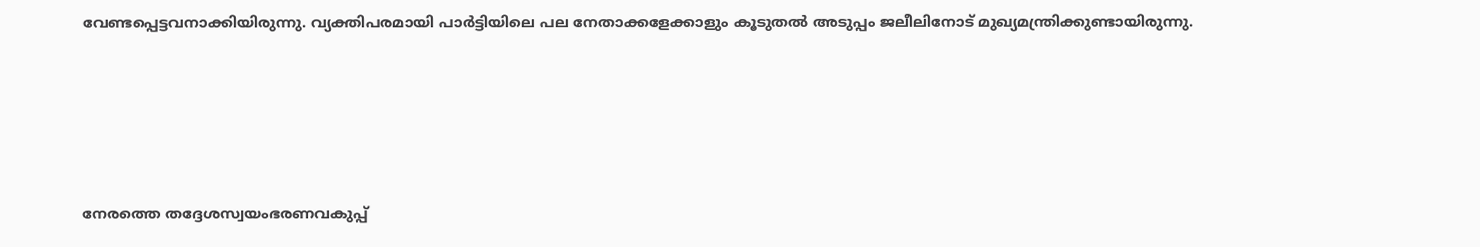വേണ്ടപ്പെട്ടവനാക്കിയിരുന്നു. വ്യക്തിപരമായി പാര്‍ട്ടിയിലെ പല നേതാക്കളേക്കാളും കൂടുതല്‍ അടുപ്പം ജലീലിനോട് മുഖ്യമന്ത്രിക്കുണ്ടായിരുന്നു.





നേരത്തെ തദ്ദേശസ്വയംഭരണവകുപ്പ്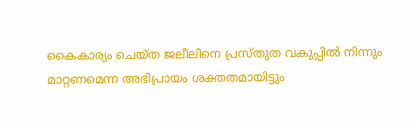കൈകാര്യം ചെയ്ത ജലീലിനെ പ്രസ്തുത വകുപ്പില്‍ നിന്നും മാറ്റണമെന്ന അഭിപ്രായം ശക്തതമായിട്ടും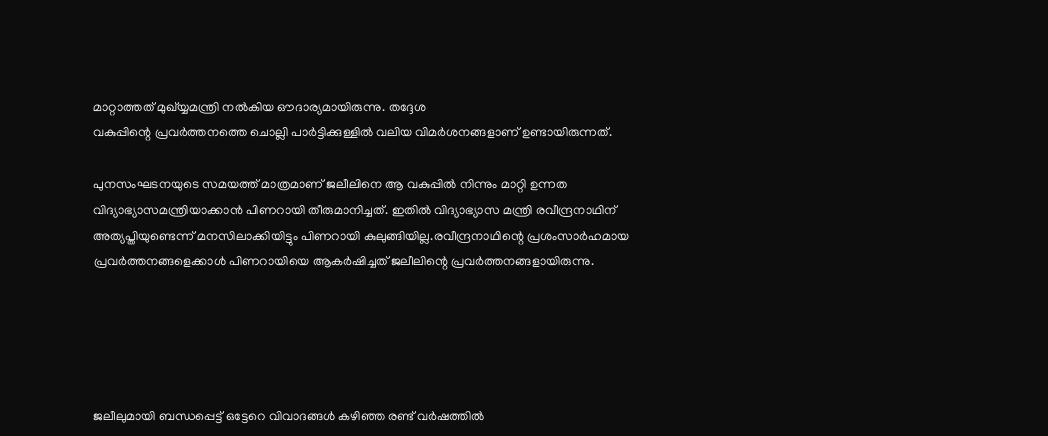മാറ്റാത്തത് മുഖ്യ്യമന്ത്രി നല്‍കിയ ഔദാര്യമായിരുന്നു. തദ്ദേശ
വകുപ്പിന്റെ പ്രവര്‍ത്തനത്തെ ചൊല്ലി പാര്‍ട്ടിക്കുള്ളില്‍ വലിയ വിമര്‍ശനങ്ങളാണ് ഉണ്ടായിരുന്നത്.

പുനസംഘടനയുടെ സമയത്ത് മാത്രമാണ് ജലീലിനെ ആ വകുപ്പില്‍ നിന്നും മാറ്റി ഉന്നത വിദ്യാഭ്യാസമന്ത്രിയാക്കാന്‍ പിണറായി തീരുമാനിച്ചത്. ഇതില്‍ വിദ്യാഭ്യാസ മന്ത്രി രവീന്ദ്രനാഥിന് അത്യപ്തിയുണ്ടെന്ന് മനസിലാക്കിയിട്ടും പിണറായി കുലുങ്ങിയില്ല.രവീന്ദ്രനാഥിന്റെ പ്രശംസാര്‍ഹമായ പ്രവര്‍ത്തനങ്ങളെക്കാള്‍ പിണറായിയെ ആകര്‍ഷിച്ചത് ജലീലിന്റെ പ്രവര്‍ത്തനങ്ങളായിരുന്നു.





ജലീലുമായി ബന്ധപ്പെട്ട് ഒട്ടേറെ വിവാദങ്ങള്‍ കഴിഞ്ഞ രണ്ട് വര്‍ഷത്തില്‍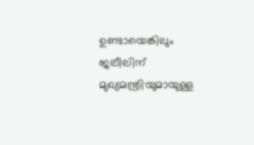ഉണ്ടായെങ്കിലും ജലീലിന് മുഖ്യമന്ത്രിയുമായുള്ള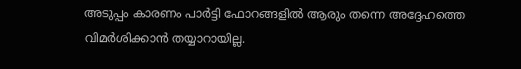അടുപ്പം കാരണം പാര്‍ട്ടി ഫോറങ്ങളില്‍ ആരും തന്നെ അദ്ദേഹത്തെ വിമര്‍ശിക്കാന്‍ തയ്യാറായില്ല.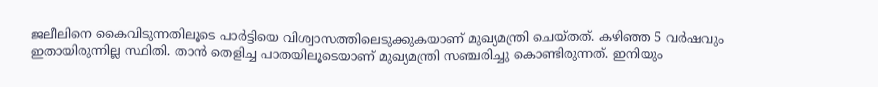ജലീലിനെ കൈവിടുന്നതിലൂടെ പാര്‍ട്ടിയെ വിശ്വാസത്തിലെടുക്കുകയാണ് മുഖ്യമന്ത്രി ചെയ്തത്. കഴിഞ്ഞ 5 വര്‍ഷവും ഇതായിരുന്നില്ല സ്ഥിതി. താന്‍ തെളിച്ച പാതയിലൂടെയാണ് മുഖ്യമന്ത്രി സഞ്ചരിച്ചു കൊണ്ടിരുന്നത്. ഇനിയും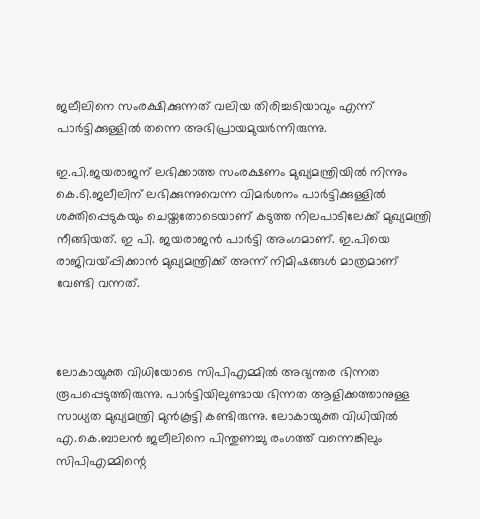ജലീലിനെ സംരക്ഷിക്കുന്നത് വലിയ തിരിച്ചടിയാവും എന്ന് പാര്‍ട്ടിക്കുള്ളില്‍ തന്നെ അഭിപ്രായമുയര്‍ന്നിരുന്നു.

ഇ.പി.ജയരാജന് ലഭിക്കാത്ത സംരക്ഷണം മുഖ്യമന്ത്രിയില്‍ നിന്നും കെ.ടി.ജലീലിന് ലഭിക്കുന്നുവെന്ന വിമര്‍ശനം പാര്‍ട്ടിക്കുള്ളില്‍ ശക്തിപ്പെടുകയും ചെയ്തതോടെയാണ് കടുത്ത നിലപാടിലേക്ക് മുഖ്യമന്ത്രി നീങ്ങിയത്. ഇ പി. ജയരാജന്‍ പാര്‍ട്ടി അംഗമാണ്. ഇ.പിയെ രാജിവയ്പ്പിക്കാന്‍ മുഖ്യമന്ത്രിക്ക് അന്ന് നിമിഷങ്ങള്‍ മാത്രമാണ് വേണ്ടി വന്നത്.



ലോകായുക്ത വിധിയോടെ സിപിഎമ്മില്‍ അഭ്യന്തര ഭിന്നത രൂപപ്പെടുത്തിരുന്നു. പാര്‍ട്ടിയിലുണ്ടായ ഭിന്നത ആളിക്കത്താനുള്ള സാധ്യത മുഖ്യമന്ത്രി മുന്‍കൂട്ടി കണ്ടിരുന്നു. ലോകായുക്ത വിധിയില്‍ എ.കെ.ബാലന്‍ ജലീലിനെ പിന്തുണച്ചു രംഗത്ത് വന്നെങ്കിലും സിപിഎമ്മിന്റെ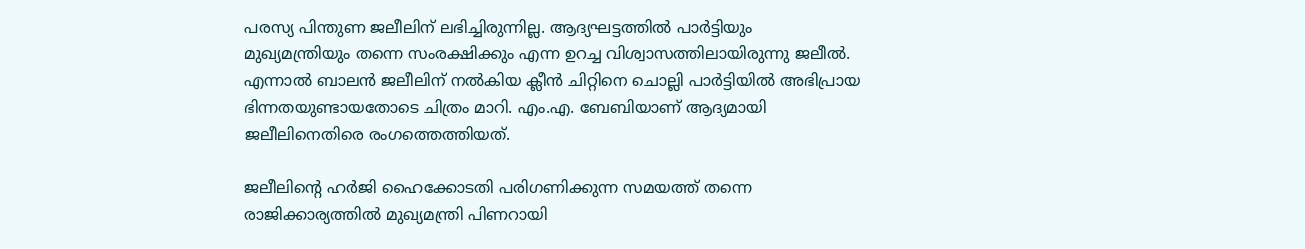പരസ്യ പിന്തുണ ജലീലിന് ലഭിച്ചിരുന്നില്ല. ആദ്യഘട്ടത്തില്‍ പാര്‍ട്ടിയും മുഖ്യമന്ത്രിയും തന്നെ സംരക്ഷിക്കും എന്ന ഉറച്ച വിശ്വാസത്തിലായിരുന്നു ജലീല്‍. എന്നാല്‍ ബാലന്‍ ജലീലിന് നല്‍കിയ ക്ലീന്‍ ചിറ്റിനെ ചൊല്ലി പാര്‍ട്ടിയില്‍ അഭിപ്രായ ഭിന്നതയുണ്ടായതോടെ ചിത്രം മാറി. എം.എ. ബേബിയാണ് ആദ്യമായി ജലീലിനെതിരെ രംഗത്തെത്തിയത്.

ജലീലിന്റെ ഹര്‍ജി ഹൈക്കോടതി പരിഗണിക്കുന്ന സമയത്ത് തന്നെ രാജിക്കാര്യത്തില്‍ മുഖ്യമന്ത്രി പിണറായി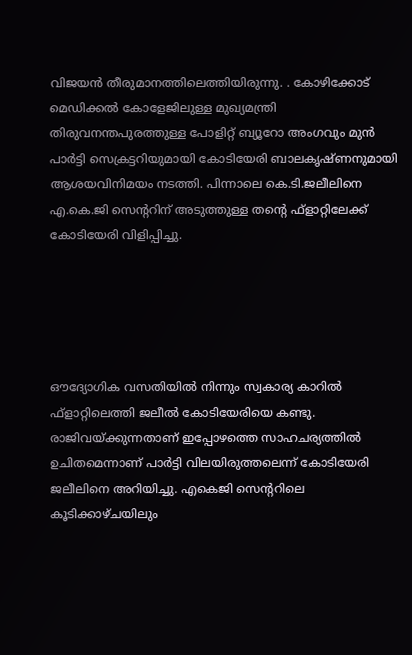വിജയന്‍ തീരുമാനത്തിലെത്തിയിരുന്നു. . കോഴിക്കോട് മെഡിക്കല്‍ കോളേജിലുള്ള മുഖ്യമന്ത്രി തിരുവനന്തപുരത്തുള്ള പോളിറ്റ് ബ്യൂറോ അംഗവും മുന്‍ പാര്‍ട്ടി സെക്രട്ടറിയുമായി കോടിയേരി ബാലകൃഷ്ണനുമായി ആശയവിനിമയം നടത്തി. പിന്നാലെ കെ.ടി.ജലീലിനെ എ.കെ.ജി സെന്ററിന് അടുത്തുള്ള തന്റെ ഫ്‌ളാറ്റിലേക്ക് കോടിയേരി വിളിപ്പിച്ചു.





ഔദ്യോഗിക വസതിയില്‍ നിന്നും സ്വകാര്യ കാറില്‍ ഫ്‌ളാറ്റിലെത്തി ജലീല്‍ കോടിയേരിയെ കണ്ടു. രാജിവയ്ക്കുന്നതാണ് ഇപ്പോഴത്തെ സാഹചര്യത്തില്‍ ഉചിതമെന്നാണ് പാര്‍ട്ടി വിലയിരുത്തലെന്ന് കോടിയേരി ജലീലിനെ അറിയിച്ചു. എകെജി സെന്ററിലെ കൂടിക്കാഴ്ചയിലും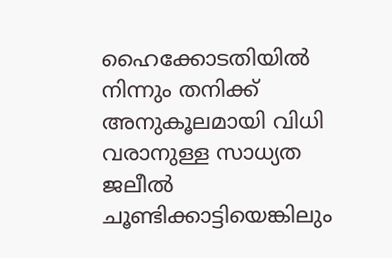ഹൈക്കോടതിയില്‍ നിന്നും തനിക്ക് അനുകൂലമായി വിധി വരാനുള്ള സാധ്യത ജലീല്‍ ചൂണ്ടിക്കാട്ടിയെങ്കിലും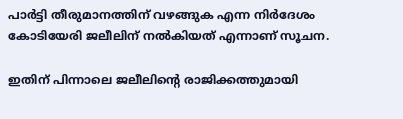പാര്‍ട്ടി തീരുമാനത്തിന് വഴങ്ങുക എന്ന നിര്‍ദേശം കോടിയേരി ജലീലിന് നല്‍കിയത് എന്നാണ് സൂചന.

ഇതിന് പിന്നാലെ ജലീലിന്റെ രാജിക്കത്തുമായി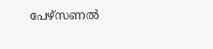പേഴ്‌സണല്‍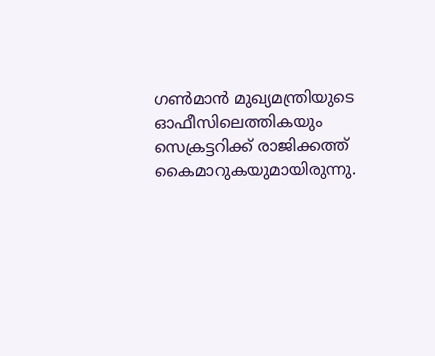ഗണ്‍മാന്‍ മുഖ്യമന്ത്രിയുടെ ഓഫീസിലെത്തികയും സെക്രട്ടറിക്ക് രാജിക്കത്ത് കൈമാറുകയുമായിരുന്നു.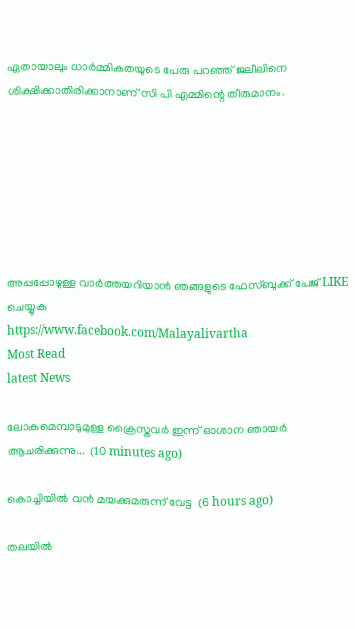ഏതായാലും ധാര്‍മ്മികതയുടെ പേരു പറഞ്ഞ് ജലീലിനെ ശിക്ഷിക്കാതിരിക്കാനാണ് സി പി എമ്മിന്റെ തീരുമാനം.







അപ്പപ്പോഴുള്ള വാര്‍ത്തയറിയാന്‍ ഞങ്ങളുടെ ഫേസ്‌ബുക്ക്‌ പേജ് LIKE ചെയ്യുക
https://www.facebook.com/Malayalivartha
Most Read
latest News

ലോകമെമ്പാടുമുള്ള ക്രൈസ്തവർ ഇന്ന് ഓശാന ഞായർ ആചരിക്കുന്നു...  (10 minutes ago)

കൊച്ചിയില്‍ വന്‍ മയക്കുമരുന്ന് വേട്ട  (6 hours ago)

തലയില്‍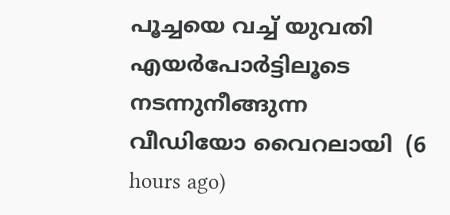പൂച്ചയെ വച്ച് യുവതി എയര്‍പോര്‍ട്ടിലൂടെ നടന്നുനീങ്ങുന്ന വീഡിയോ വൈറലായി  (6 hours ago)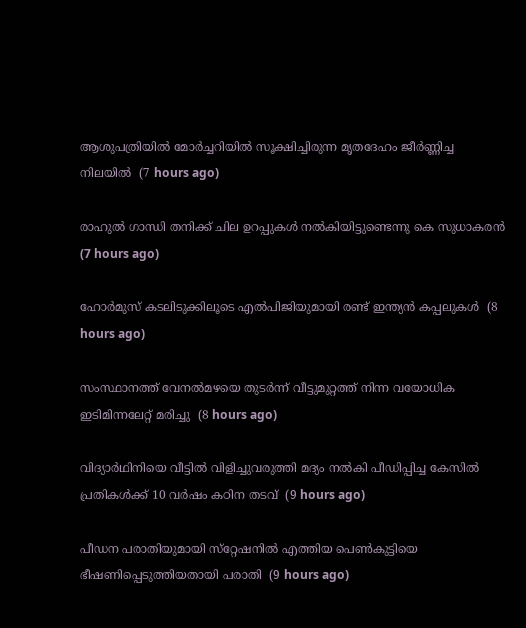ആശുപത്രിയില്‍ മോര്‍ച്ചറിയില്‍ സൂക്ഷിച്ചിരുന്ന മൃതദേഹം ജീര്‍ണ്ണിച്ച നിലയില്‍  (7 hours ago)

രാഹുല്‍ ഗാന്ധി തനിക്ക് ചില ഉറപ്പുകള്‍ നല്‍കിയിട്ടുണ്ടെന്നു കെ സുധാകരന്‍  (7 hours ago)

ഹോര്‍മുസ് കടലിടുക്കിലൂടെ എല്‍പിജിയുമായി രണ്ട് ഇന്ത്യന്‍ കപ്പലുകള്‍  (8 hours ago)

സംസ്ഥാനത്ത് വേനല്‍മഴയെ തുടര്‍ന്ന് വീട്ടുമുറ്റത്ത് നിന്ന വയോധിക ഇടിമിന്നലേറ്റ് മരിച്ചു  (8 hours ago)

വിദ്യാര്‍ഥിനിയെ വീട്ടില്‍ വിളിച്ചുവരുത്തി മദ്യം നല്‍കി പീഡിപ്പിച്ച കേസില്‍ പ്രതികള്‍ക്ക് 10 വര്‍ഷം കഠിന തടവ്  (9 hours ago)

പീഡന പരാതിയുമായി സ്‌റ്റേഷനില്‍ എത്തിയ പെണ്‍കുട്ടിയെ ഭീഷണിപ്പെടുത്തിയതായി പരാതി  (9 hours ago)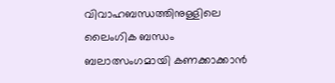വിവാഹബന്ധത്തിനുള്ളിലെ ലൈംഗിക ബന്ധം ബലാത്സംഗമായി കണക്കാക്കാന്‍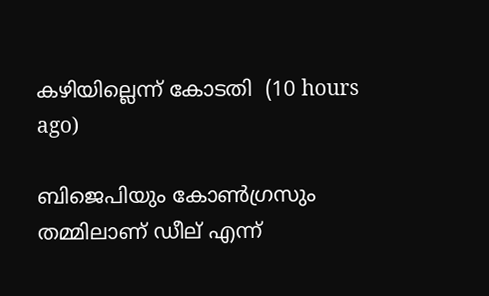കഴിയില്ലെന്ന് കോടതി  (10 hours ago)

ബിജെപിയും കോണ്‍ഗ്രസും തമ്മിലാണ് ഡീല് എന്ന്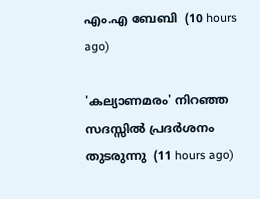എം.എ ബേബി  (10 hours ago)

'കല്യാണമരം' നിറഞ്ഞ സദസ്സില്‍ പ്രദര്‍ശനം തുടരുന്നു  (11 hours ago)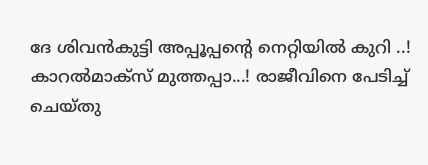ദേ ശിവൻകുട്ടി അപ്പൂപ്പന്റെ നെറ്റിയിൽ കുറി ..! കാറൽമാക്സ് മുത്തപ്പാ...! രാജീവിനെ പേടിച്ച് ചെയ്തു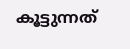കൂട്ടുന്നത്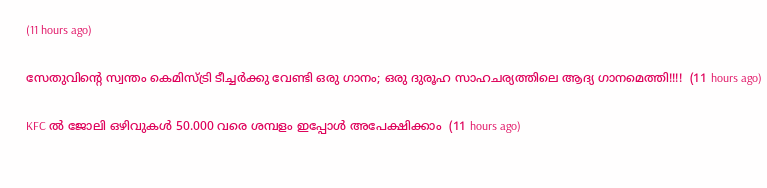(11 hours ago)

സേതുവിൻ്റെ സ്വന്തം കെമിസ്ട്രി ടീച്ചർക്കു വേണ്ടി ഒരു ഗാനം; ഒരു ദുരൂഹ സാഹചര്യത്തിലെ ആദ്യ ഗാനമെത്തി!!!!  (11 hours ago)

KFC ൽ ജോലി ഒഴിവുകൾ 50.000 വരെ ശമ്പളം ഇപ്പോൾ അപേക്ഷിക്കാം  (11 hours ago)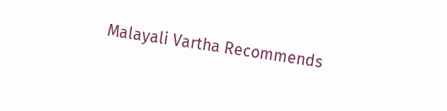Malayali Vartha Recommends